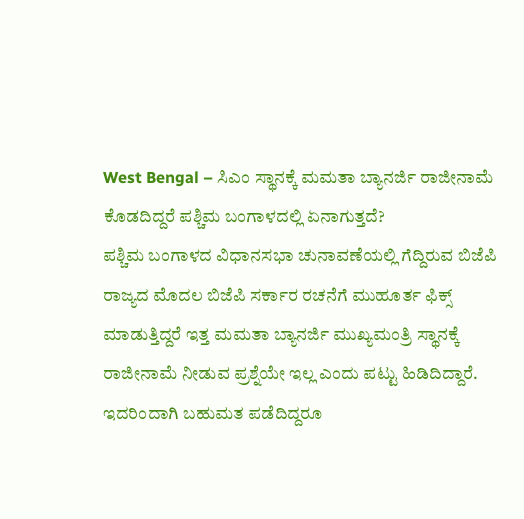West Bengal – ಸಿಎಂ ಸ್ಥಾನಕ್ಕೆ ಮಮತಾ ಬ್ಯಾನರ್ಜಿ ರಾಜೀನಾಮೆ ಕೊಡದಿದ್ದರೆ ಪಶ್ಚಿಮ ಬಂಗಾಳದಲ್ಲಿ ಏನಾಗುತ್ತದೆ?
ಪಶ್ಚಿಮ ಬಂಗಾಳದ ವಿಧಾನಸಭಾ ಚುನಾವಣೆಯಲ್ಲಿ ಗೆದ್ದಿರುವ ಬಿಜೆಪಿ ರಾಜ್ಯದ ಮೊದಲ ಬಿಜೆಪಿ ಸರ್ಕಾರ ರಚನೆಗೆ ಮುಹೂರ್ತ ಫಿಕ್ಸ್ ಮಾಡುತ್ತಿದ್ದರೆ ಇತ್ತ ಮಮತಾ ಬ್ಯಾನರ್ಜಿ ಮುಖ್ಯಮಂತ್ರಿ ಸ್ಥಾನಕ್ಕೆ ರಾಜೀನಾಮೆ ನೀಡುವ ಪ್ರಶ್ನೆಯೇ ಇಲ್ಲ ಎಂದು ಪಟ್ಟು ಹಿಡಿದಿದ್ದಾರೆ. ಇದರಿಂದಾಗಿ ಬಹುಮತ ಪಡೆದಿದ್ದರೂ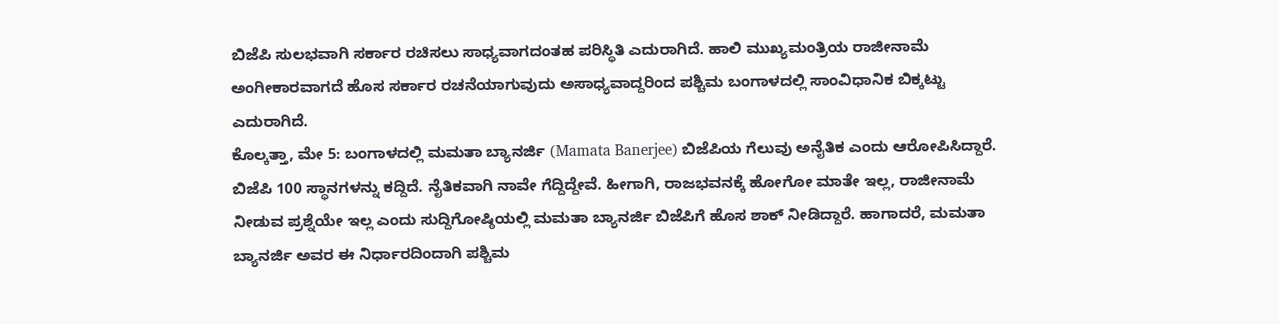ಬಿಜೆಪಿ ಸುಲಭವಾಗಿ ಸರ್ಕಾರ ರಚಿಸಲು ಸಾಧ್ಯವಾಗದಂತಹ ಪರಿಸ್ಥಿತಿ ಎದುರಾಗಿದೆ. ಹಾಲಿ ಮುಖ್ಯಮಂತ್ರಿಯ ರಾಜೀನಾಮೆ ಅಂಗೀಕಾರವಾಗದೆ ಹೊಸ ಸರ್ಕಾರ ರಚನೆಯಾಗುವುದು ಅಸಾಧ್ಯವಾದ್ದರಿಂದ ಪಶ್ಚಿಮ ಬಂಗಾಳದಲ್ಲಿ ಸಾಂವಿಧಾನಿಕ ಬಿಕ್ಕಟ್ಟು ಎದುರಾಗಿದೆ.
ಕೊಲ್ಕತ್ತಾ, ಮೇ 5: ಬಂಗಾಳದಲ್ಲಿ ಮಮತಾ ಬ್ಯಾನರ್ಜಿ (Mamata Banerjee) ಬಿಜೆಪಿಯ ಗೆಲುವು ಅನೈತಿಕ ಎಂದು ಆರೋಪಿಸಿದ್ದಾರೆ. ಬಿಜೆಪಿ 100 ಸ್ಥಾನಗಳನ್ನು ಕದ್ದಿದೆ. ನೈತಿಕವಾಗಿ ನಾವೇ ಗೆದ್ದಿದ್ದೇವೆ. ಹೀಗಾಗಿ, ರಾಜಭವನಕ್ಕೆ ಹೋಗೋ ಮಾತೇ ಇಲ್ಲ, ರಾಜೀನಾಮೆ ನೀಡುವ ಪ್ರಶ್ನೆಯೇ ಇಲ್ಲ ಎಂದು ಸುದ್ದಿಗೋಷ್ಠಿಯಲ್ಲಿ ಮಮತಾ ಬ್ಯಾನರ್ಜಿ ಬಿಜೆಪಿಗೆ ಹೊಸ ಶಾಕ್ ನೀಡಿದ್ದಾರೆ. ಹಾಗಾದರೆ, ಮಮತಾ ಬ್ಯಾನರ್ಜಿ ಅವರ ಈ ನಿರ್ಧಾರದಿಂದಾಗಿ ಪಶ್ಚಿಮ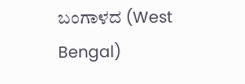ಬಂಗಾಳದ (West Bengal)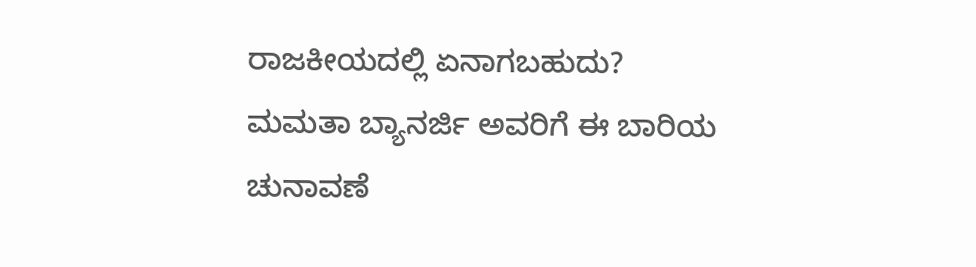ರಾಜಕೀಯದಲ್ಲಿ ಏನಾಗಬಹುದು?
ಮಮತಾ ಬ್ಯಾನರ್ಜಿ ಅವರಿಗೆ ಈ ಬಾರಿಯ ಚುನಾವಣೆ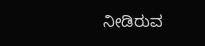ನೀಡಿರುವ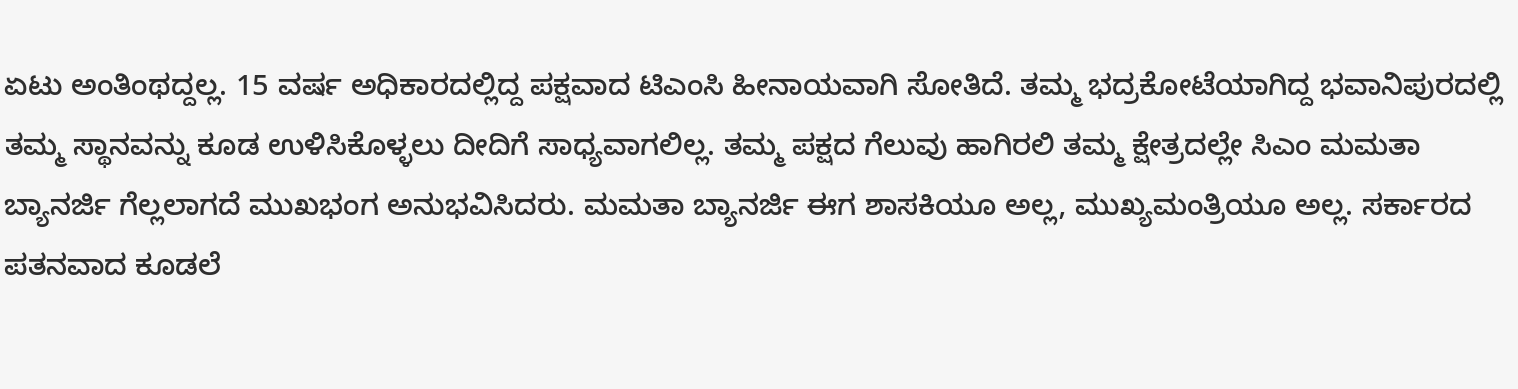ಏಟು ಅಂತಿಂಥದ್ದಲ್ಲ. 15 ವರ್ಷ ಅಧಿಕಾರದಲ್ಲಿದ್ದ ಪಕ್ಷವಾದ ಟಿಎಂಸಿ ಹೀನಾಯವಾಗಿ ಸೋತಿದೆ. ತಮ್ಮ ಭದ್ರಕೋಟೆಯಾಗಿದ್ದ ಭವಾನಿಪುರದಲ್ಲಿ ತಮ್ಮ ಸ್ಥಾನವನ್ನು ಕೂಡ ಉಳಿಸಿಕೊಳ್ಳಲು ದೀದಿಗೆ ಸಾಧ್ಯವಾಗಲಿಲ್ಲ. ತಮ್ಮ ಪಕ್ಷದ ಗೆಲುವು ಹಾಗಿರಲಿ ತಮ್ಮ ಕ್ಷೇತ್ರದಲ್ಲೇ ಸಿಎಂ ಮಮತಾ ಬ್ಯಾನರ್ಜಿ ಗೆಲ್ಲಲಾಗದೆ ಮುಖಭಂಗ ಅನುಭವಿಸಿದರು. ಮಮತಾ ಬ್ಯಾನರ್ಜಿ ಈಗ ಶಾಸಕಿಯೂ ಅಲ್ಲ, ಮುಖ್ಯಮಂತ್ರಿಯೂ ಅಲ್ಲ. ಸರ್ಕಾರದ ಪತನವಾದ ಕೂಡಲೆ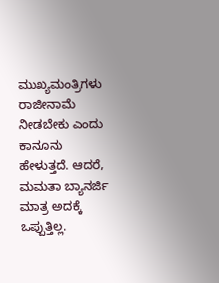ಮುಖ್ಯಮಂತ್ರಿಗಳು ರಾಜೀನಾಮೆ ನೀಡಬೇಕು ಎಂದು ಕಾನೂನು ಹೇಳುತ್ತದೆ. ಆದರೆ, ಮಮತಾ ಬ್ಯಾನರ್ಜಿ ಮಾತ್ರ ಅದಕ್ಕೆ ಒಪ್ಪುತ್ತಿಲ್ಲ.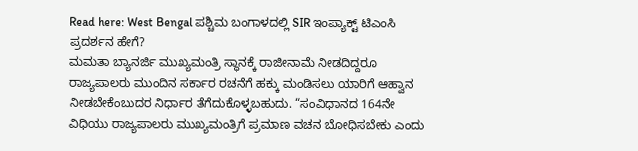Read here: West Bengal ಪಶ್ಚಿಮ ಬಂಗಾಳದಲ್ಲಿ SIR ಇಂಪ್ಯಾಕ್ಟ್ ಟಿಎಂಸಿ ಪ್ರದರ್ಶನ ಹೇಗೆ?
ಮಮತಾ ಬ್ಯಾನರ್ಜಿ ಮುಖ್ಯಮಂತ್ರಿ ಸ್ಥಾನಕ್ಕೆ ರಾಜೀನಾಮೆ ನೀಡದಿದ್ದರೂ ರಾಜ್ಯಪಾಲರು ಮುಂದಿನ ಸರ್ಕಾರ ರಚನೆಗೆ ಹಕ್ಕು ಮಂಡಿಸಲು ಯಾರಿಗೆ ಆಹ್ವಾನ ನೀಡಬೇಕೆಂಬುದರ ನಿರ್ಧಾರ ತೆಗೆದುಕೊಳ್ಳಬಹುದು. “ಸಂವಿಧಾನದ 164ನೇ ವಿಧಿಯು ರಾಜ್ಯಪಾಲರು ಮುಖ್ಯಮಂತ್ರಿಗೆ ಪ್ರಮಾಣ ವಚನ ಬೋಧಿಸಬೇಕು ಎಂದು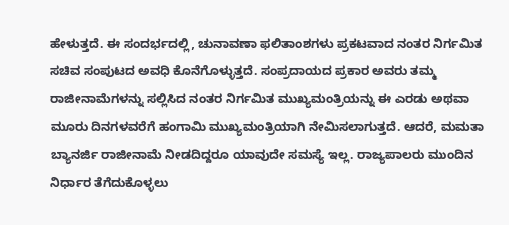ಹೇಳುತ್ತದೆ. ಈ ಸಂದರ್ಭದಲ್ಲಿ, ಚುನಾವಣಾ ಫಲಿತಾಂಶಗಳು ಪ್ರಕಟವಾದ ನಂತರ ನಿರ್ಗಮಿತ ಸಚಿವ ಸಂಪುಟದ ಅವಧಿ ಕೊನೆಗೊಳ್ಳುತ್ತದೆ. ಸಂಪ್ರದಾಯದ ಪ್ರಕಾರ ಅವರು ತಮ್ಮ ರಾಜೀನಾಮೆಗಳನ್ನು ಸಲ್ಲಿಸಿದ ನಂತರ ನಿರ್ಗಮಿತ ಮುಖ್ಯಮಂತ್ರಿಯನ್ನು ಈ ಎರಡು ಅಥವಾ ಮೂರು ದಿನಗಳವರೆಗೆ ಹಂಗಾಮಿ ಮುಖ್ಯಮಂತ್ರಿಯಾಗಿ ನೇಮಿಸಲಾಗುತ್ತದೆ. ಆದರೆ, ಮಮತಾ ಬ್ಯಾನರ್ಜಿ ರಾಜೀನಾಮೆ ನೀಡದಿದ್ದರೂ ಯಾವುದೇ ಸಮಸ್ಯೆ ಇಲ್ಲ. ರಾಜ್ಯಪಾಲರು ಮುಂದಿನ ನಿರ್ಧಾರ ತೆಗೆದುಕೊಳ್ಳಲು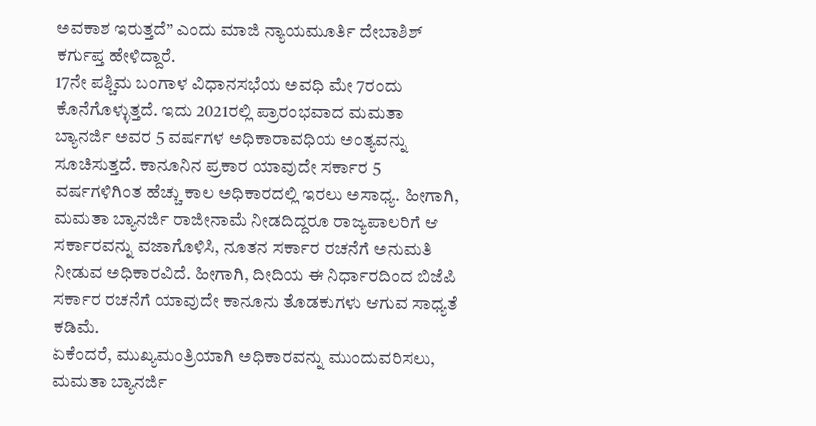ಅವಕಾಶ ಇರುತ್ತದೆ” ಎಂದು ಮಾಜಿ ನ್ಯಾಯಮೂರ್ತಿ ದೇಬಾಶಿಶ್ ಕರ್ಗುಪ್ತ ಹೇಳಿದ್ದಾರೆ.
17ನೇ ಪಶ್ಚಿಮ ಬಂಗಾಳ ವಿಧಾನಸಭೆಯ ಅವಧಿ ಮೇ 7ರಂದು ಕೊನೆಗೊಳ್ಳುತ್ತದೆ. ಇದು 2021ರಲ್ಲಿ ಪ್ರಾರಂಭವಾದ ಮಮತಾ ಬ್ಯಾನರ್ಜಿ ಅವರ 5 ವರ್ಷಗಳ ಅಧಿಕಾರಾವಧಿಯ ಅಂತ್ಯವನ್ನು ಸೂಚಿಸುತ್ತದೆ. ಕಾನೂನಿನ ಪ್ರಕಾರ ಯಾವುದೇ ಸರ್ಕಾರ 5 ವರ್ಷಗಳಿಗಿಂತ ಹೆಚ್ಚು ಕಾಲ ಅಧಿಕಾರದಲ್ಲಿ ಇರಲು ಅಸಾಧ್ಯ. ಹೀಗಾಗಿ, ಮಮತಾ ಬ್ಯಾನರ್ಜಿ ರಾಜೀನಾಮೆ ನೀಡದಿದ್ದರೂ ರಾಜ್ಯಪಾಲರಿಗೆ ಆ ಸರ್ಕಾರವನ್ನು ವಜಾಗೊಳಿಸಿ, ನೂತನ ಸರ್ಕಾರ ರಚನೆಗೆ ಅನುಮತಿ ನೀಡುವ ಅಧಿಕಾರವಿದೆ. ಹೀಗಾಗಿ, ದೀದಿಯ ಈ ನಿರ್ಧಾರದಿಂದ ಬಿಜೆಪಿ ಸರ್ಕಾರ ರಚನೆಗೆ ಯಾವುದೇ ಕಾನೂನು ತೊಡಕುಗಳು ಆಗುವ ಸಾಧ್ಯತೆ ಕಡಿಮೆ.
ಏಕೆಂದರೆ, ಮುಖ್ಯಮಂತ್ರಿಯಾಗಿ ಅಧಿಕಾರವನ್ನು ಮುಂದುವರಿಸಲು, ಮಮತಾ ಬ್ಯಾನರ್ಜಿ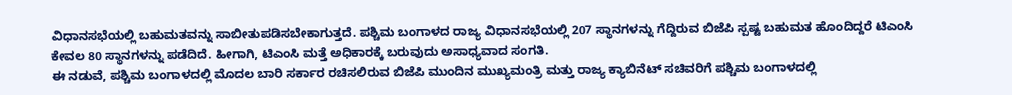ವಿಧಾನಸಭೆಯಲ್ಲಿ ಬಹುಮತವನ್ನು ಸಾಬೀತುಪಡಿಸಬೇಕಾಗುತ್ತದೆ. ಪಶ್ಚಿಮ ಬಂಗಾಳದ ರಾಜ್ಯ ವಿಧಾನಸಭೆಯಲ್ಲಿ 207 ಸ್ಥಾನಗಳನ್ನು ಗೆದ್ದಿರುವ ಬಿಜೆಪಿ ಸ್ಪಷ್ಟ ಬಹುಮತ ಹೊಂದಿದ್ದರೆ ಟಿಎಂಸಿ ಕೇವಲ 80 ಸ್ಥಾನಗಳನ್ನು ಪಡೆದಿದೆ. ಹೀಗಾಗಿ, ಟಿಎಂಸಿ ಮತ್ತೆ ಅಧಿಕಾರಕ್ಕೆ ಬರುವುದು ಅಸಾಧ್ಯವಾದ ಸಂಗತಿ.
ಈ ನಡುವೆ, ಪಶ್ಚಿಮ ಬಂಗಾಳದಲ್ಲಿ ಮೊದಲ ಬಾರಿ ಸರ್ಕಾರ ರಚಿಸಲಿರುವ ಬಿಜೆಪಿ ಮುಂದಿನ ಮುಖ್ಯಮಂತ್ರಿ ಮತ್ತು ರಾಜ್ಯ ಕ್ಯಾಬಿನೆಟ್ ಸಚಿವರಿಗೆ ಪಶ್ಚಿಮ ಬಂಗಾಳದಲ್ಲಿ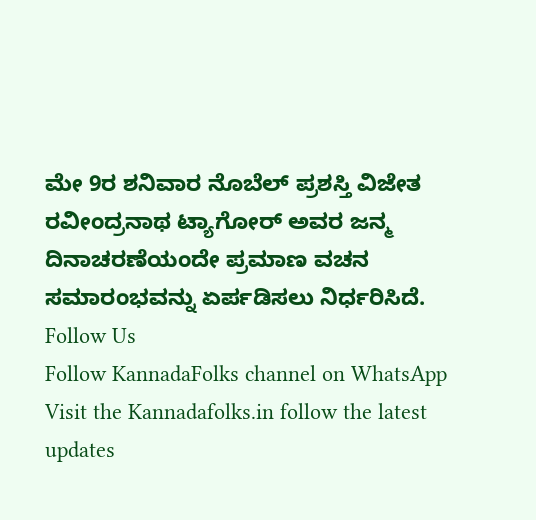ಮೇ 9ರ ಶನಿವಾರ ನೊಬೆಲ್ ಪ್ರಶಸ್ತಿ ವಿಜೇತ ರವೀಂದ್ರನಾಥ ಟ್ಯಾಗೋರ್ ಅವರ ಜನ್ಮ ದಿನಾಚರಣೆಯಂದೇ ಪ್ರಮಾಣ ವಚನ ಸಮಾರಂಭವನ್ನು ಏರ್ಪಡಿಸಲು ನಿರ್ಧರಿಸಿದೆ.
Follow Us
Follow KannadaFolks channel on WhatsApp
Visit the Kannadafolks.in follow the latest updates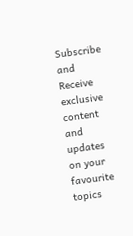Subscribe and Receive exclusive content and updates on your favourite topics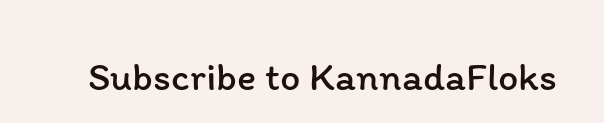Subscribe to KannadaFloks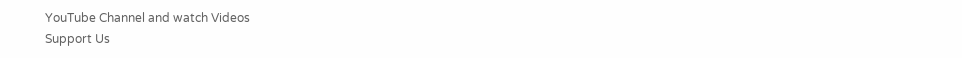YouTube Channel and watch Videos
Support Us